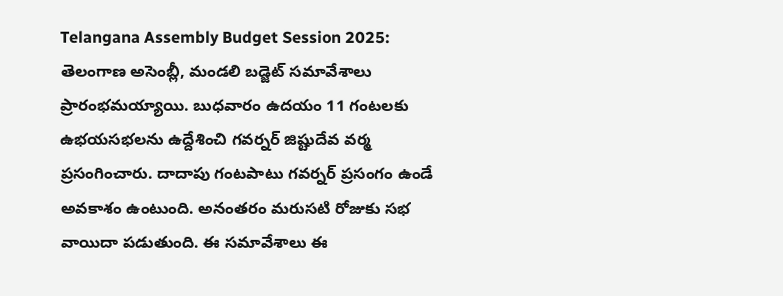Telangana Assembly Budget Session 2025: తెలంగాణ అసెంబ్లీ, మండలి బడ్జెట్ సమావేశాలు ప్రారంభమయ్యాయి. బుధవారం ఉదయం 11 గంటలకు ఉభయసభలను ఉద్దేశించి గవర్నర్ జిష్టుదేవ వర్మ ప్రసంగించారు. దాదాపు గంటపాటు గవర్నర్ ప్రసంగం ఉండే అవకాశం ఉంటుంది. అనంతరం మరుసటి రోజుకు సభ వాయిదా పడుతుంది. ఈ సమావేశాలు ఈ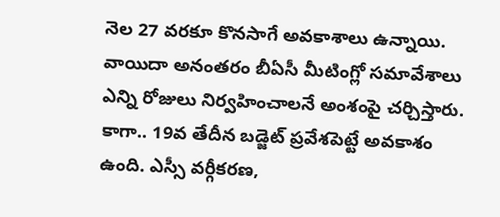నెల 27 వరకూ కొనసాగే అవకాశాలు ఉన్నాయి. వాయిదా అనంతరం బీఏసీ మీటింగ్లో సమావేశాలు ఎన్ని రోజులు నిర్వహించాలనే అంశంపై చర్చిస్తారు. కాగా.. 19వ తేదీన బడ్జెట్ ప్రవేశపెట్టే అవకాశం ఉంది. ఎస్సీ వర్గీకరణ,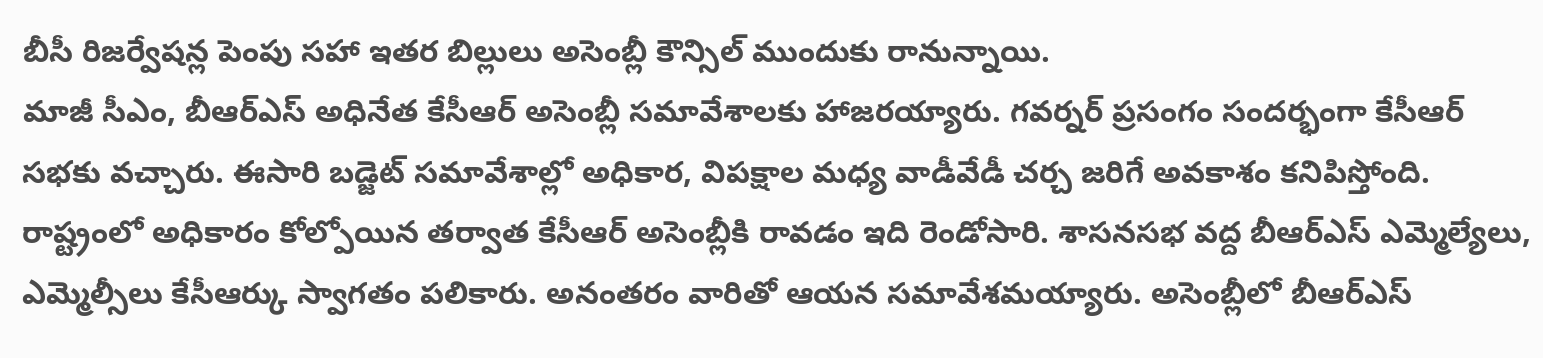బీసీ రిజర్వేషన్ల పెంపు సహా ఇతర బిల్లులు అసెంబ్లీ కౌన్సిల్ ముందుకు రానున్నాయి.
మాజీ సీఎం, బీఆర్ఎస్ అధినేత కేసీఆర్ అసెంబ్లీ సమావేశాలకు హాజరయ్యారు. గవర్నర్ ప్రసంగం సందర్భంగా కేసీఆర్ సభకు వచ్చారు. ఈసారి బడ్జెట్ సమావేశాల్లో అధికార, విపక్షాల మధ్య వాడీవేడీ చర్చ జరిగే అవకాశం కనిపిస్తోంది. రాష్ట్రంలో అధికారం కోల్పోయిన తర్వాత కేసీఆర్ అసెంబ్లీకి రావడం ఇది రెండోసారి. శాసనసభ వద్ద బీఆర్ఎస్ ఎమ్మెల్యేలు, ఎమ్మెల్సీలు కేసీఆర్కు స్వాగతం పలికారు. అనంతరం వారితో ఆయన సమావేశమయ్యారు. అసెంబ్లీలో బీఆర్ఎస్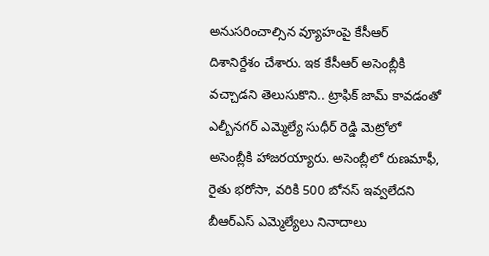అనుసరించాల్సిన వ్యూహంపై కేసీఆర్ దిశానిర్దేశం చేశారు. ఇక కేసీఆర్ అసెంబ్లీకి వచ్చాడని తెలుసుకొని.. ట్రాఫిక్ జామ్ కావడంతో ఎల్బీనగర్ ఎమ్మెల్యే సుధీర్ రెడ్డి మెట్రోలో అసెంబ్లీకి హాజరయ్యారు. అసెంబ్లీలో రుణమాఫీ, రైతు భరోసా, వరికి 500 బోనస్ ఇవ్వలేదని బీఆర్ఎస్ ఎమ్మెల్యేలు నినాదాలు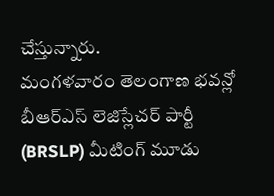చేస్తున్నారు.
మంగళవారం తెలంగాణ భవన్లో బీఆర్ఎస్ లెజిస్లేచర్ పార్టీ (BRSLP) మీటింగ్ మూడు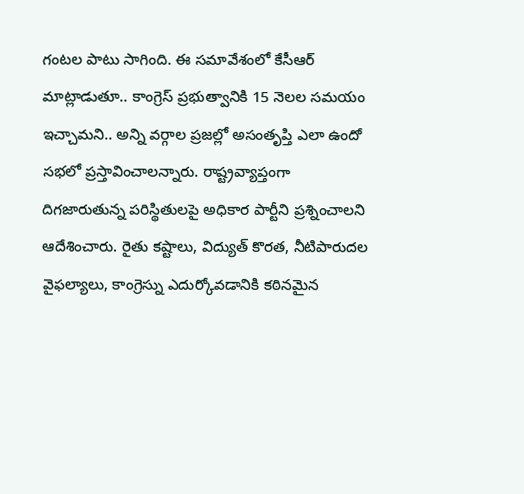గంటల పాటు సాగింది. ఈ సమావేశంలో కేసీఆర్ మాట్లాడుతూ.. కాంగ్రెస్ ప్రభుత్వానికి 15 నెలల సమయం ఇచ్చామని.. అన్ని వర్గాల ప్రజల్లో అసంతృప్తి ఎలా ఉందో సభలో ప్రస్తావించాలన్నారు. రాష్ట్రవ్యాప్తంగా దిగజారుతున్న పరిస్థితులపై అధికార పార్టీని ప్రశ్నించాలని ఆదేశించారు. రైతు కష్టాలు, విద్యుత్ కొరత, నీటిపారుదల వైఫల్యాలు, కాంగ్రెస్ను ఎదుర్కోవడానికి కఠినమైన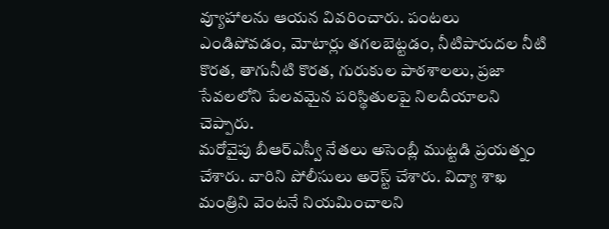వ్యూహాలను ఆయన వివరించారు. పంటలు ఎండిపోవడం, మోటార్లు తగలబెట్టడం, నీటిపారుదల నీటి కొరత, తాగునీటి కొరత, గురుకుల పాఠశాలలు, ప్రజా సేవలలోని పేలవమైన పరిస్థితులపై నిలదీయాలని చెప్పారు.
మరోవైపు బీఆర్ఎస్వీ నేతలు అసెంబ్లీ ముట్టడి ప్రయత్నం చేశారు. వారిని పోలీసులు అరెస్ట్ చేశారు. విద్యా శాఖ మంత్రిని వెంటనే నియమించాలని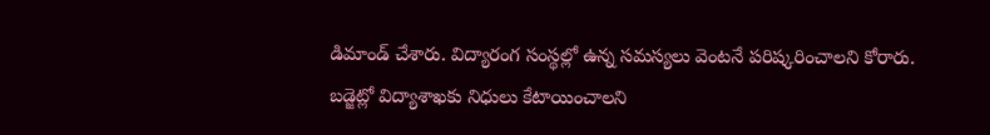డిమాండ్ చేశారు. విద్యారంగ సంస్థల్లో ఉన్న సమస్యలు వెంటనే పరిష్కరించాలని కోరారు. బడ్జెట్లో విద్యాశాఖకు నిధులు కేటాయించాలని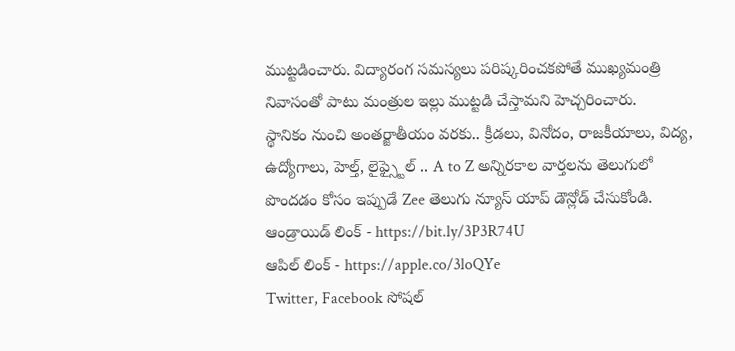ముట్టడించారు. విద్యారంగ సమస్యలు పరిష్కరించకపోతే ముఖ్యమంత్రి నివాసంతో పాటు మంత్రుల ఇల్లు ముట్టడి చేస్తామని హెచ్చరించారు.
స్థానికం నుంచి అంతర్జాతీయం వరకు.. క్రీడలు, వినోదం, రాజకీయాలు, విద్య, ఉద్యోగాలు, హెల్త్, లైఫ్స్టైల్ .. A to Z అన్నిరకాల వార్తలను తెలుగులో పొందడం కోసం ఇప్పుడే Zee తెలుగు న్యూస్ యాప్ డౌన్లోడ్ చేసుకోండి.
ఆండ్రాయిడ్ లింక్ - https://bit.ly/3P3R74U
ఆపిల్ లింక్ - https://apple.co/3loQYe
Twitter, Facebook సోషల్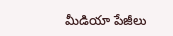మీడియా పేజీలు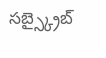సబ్స్క్రైబ్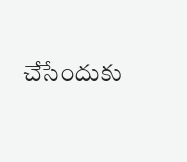చేసేందుకు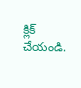క్లిక్ చేయండి.